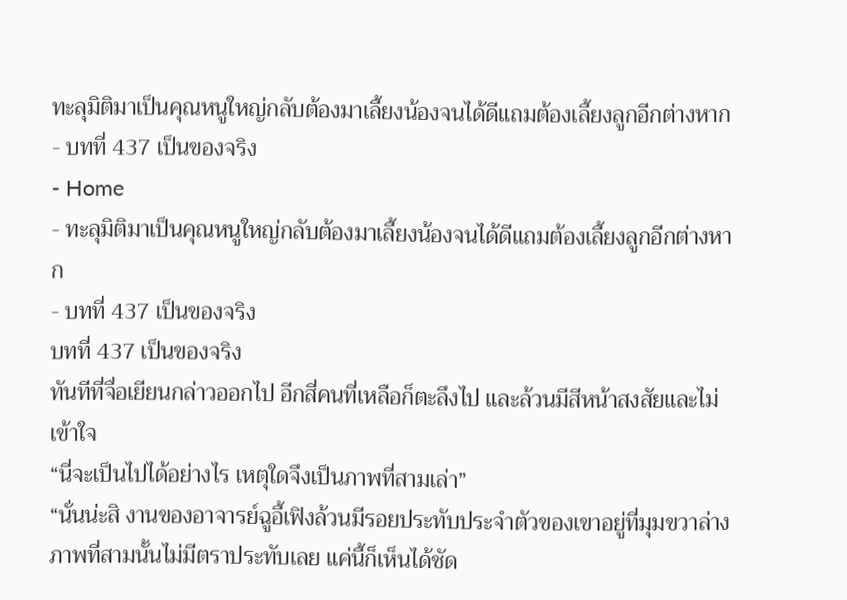ทะลุมิติมาเป็นคุณหนูใหญ่กลับต้องมาเลี้ยงน้องจนได้ดีแถมต้องเลี้ยงลูกอีกต่างหาก - บทที่ 437 เป็นของจริง
- Home
- ทะลุมิติมาเป็นคุณหนูใหญ่กลับต้องมาเลี้ยงน้องจนได้ดีแถมต้องเลี้ยงลูกอีกต่างหาก
- บทที่ 437 เป็นของจริง
บทที่ 437 เป็นของจริง
ทันทีที่จื่อเยียนกล่าวออกไป อีกสี่คนที่เหลือก็ตะลึงไป และล้วนมีสีหน้าสงสัยและไม่เข้าใจ
“นี่จะเป็นไปได้อย่างไร เหตุใดจึงเป็นภาพที่สามเล่า”
“นั่นน่ะสิ งานของอาจารย์ฉูอี้เฟิงล้วนมีรอยประทับประจำตัวของเขาอยู่ที่มุมขวาล่าง ภาพที่สามนั้นไม่มีตราประทับเลย แค่นี้ก็เห็นได้ชัด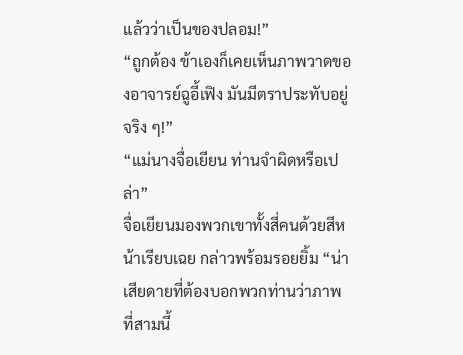แล้วว่าเป็นของปลอม!”
“ถูกต้อง ข้าเองก็เคยเห็นภาพวาดของอาจารย์ฉูอี้เฟิง มันมีตราประทับอยู่จริง ๆ!”
“แม่นางจื่อเยียน ท่านจำผิดหรือเปล่า”
จื่อเยียนมองพวกเขาทั้งสี่คนด้วยสีหน้าเรียบเฉย กล่าวพร้อมรอยยิ้ม “น่าเสียดายที่ต้องบอกพวกท่านว่าภาพที่สามนี้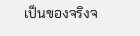เป็นของจริงจ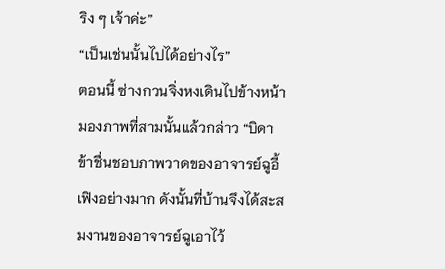ริง ๆ เจ้าค่ะ”
“เป็นเช่นนั้นไปได้อย่างไร”
ตอนนี้ ซ่างกวนจิ่งหงเดินไปข้างหน้า มองภาพที่สามนั้นแล้วกล่าว “บิดาข้าชื่นชอบภาพวาดของอาจารย์ฉูอี้เฟิงอย่างมาก ดังนั้นที่บ้านจึงได้สะสมงานของอาจารย์ฉูเอาไว้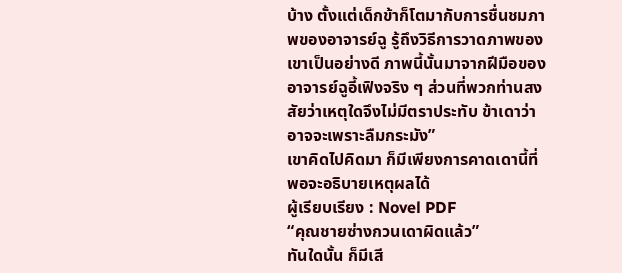บ้าง ตั้งแต่เด็กข้าก็โตมากับการชื่นชมภาพของอาจารย์ฉู รู้ถึงวิธีการวาดภาพของเขาเป็นอย่างดี ภาพนี้นั้นมาจากฝีมือของอาจารย์ฉูอี้เฟิงจริง ๆ ส่วนที่พวกท่านสงสัยว่าเหตุใดจึงไม่มีตราประทับ ข้าเดาว่าอาจจะเพราะลืมกระมัง”
เขาคิดไปคิดมา ก็มีเพียงการคาดเดานี้ที่พอจะอธิบายเหตุผลได้
ผู้เรียบเรียง : Novel PDF
“คุณชายซ่างกวนเดาผิดแล้ว”
ทันใดนั้น ก็มีเสี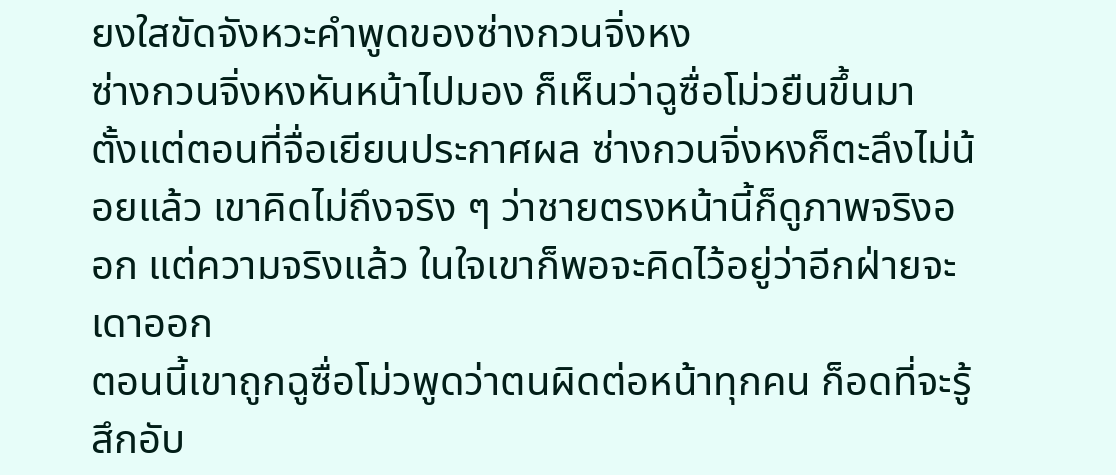ยงใสขัดจังหวะคำพูดของซ่างกวนจิ่งหง
ซ่างกวนจิ่งหงหันหน้าไปมอง ก็เห็นว่าฉูซื่อโม่วยืนขึ้นมา
ตั้งแต่ตอนที่จื่อเยียนประกาศผล ซ่างกวนจิ่งหงก็ตะลึงไม่น้อยแล้ว เขาคิดไม่ถึงจริง ๆ ว่าชายตรงหน้านี้ก็ดูภาพจริงออก แต่ความจริงแล้ว ในใจเขาก็พอจะคิดไว้อยู่ว่าอีกฝ่ายจะเดาออก
ตอนนี้เขาถูกฉูซื่อโม่วพูดว่าตนผิดต่อหน้าทุกคน ก็อดที่จะรู้สึกอับ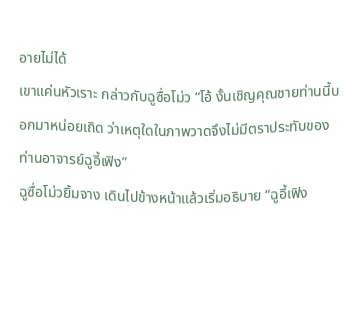อายไม่ได้
เขาแค่นหัวเราะ กล่าวกับฉูซื่อโม่ว “โอ้ งั้นเชิญคุณชายท่านนี้บอกมาหน่อยเถิด ว่าเหตุใดในภาพวาดจึงไม่มีตราประทับของท่านอาจารย์ฉูอี้เฟิง”
ฉูซื่อโม่วยิ้มจาง เดินไปข้างหน้าแล้วเริ่มอธิบาย “ฉูอี้เฟิง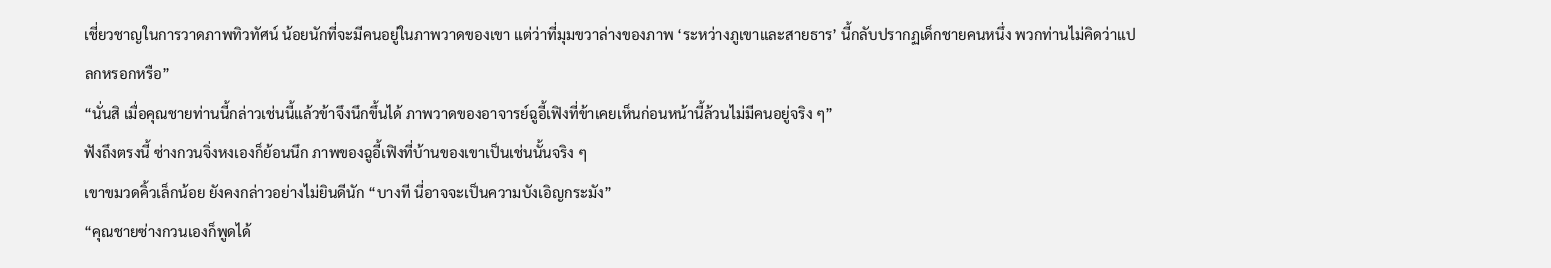เชี่ยวชาญในการวาดภาพทิวทัศน์ น้อยนักที่จะมีคนอยู่ในภาพวาดของเขา แต่ว่าที่มุมขวาล่างของภาพ ‘ระหว่างภูเขาและสายธาร’ นี้กลับปรากฏเด็กชายคนหนึ่ง พวกท่านไม่คิดว่าแปลกหรอกหรือ”
“นั่นสิ เมื่อคุณชายท่านนี้กล่าวเช่นนี้แล้วข้าจึงนึกขึ้นได้ ภาพวาดของอาจารย์ฉูอี้เฟิงที่ข้าเคยเห็นก่อนหน้านี้ล้วนไม่มีคนอยู่จริง ๆ”
ฟังถึงตรงนี้ ซ่างกวนจิ่งหงเองก็ย้อนนึก ภาพของฉูอี้เฟิงที่บ้านของเขาเป็นเช่นนั้นจริง ๆ
เขาขมวดคิ้วเล็กน้อย ยังคงกล่าวอย่างไม่ยินดีนัก “บางที นี่อาจจะเป็นความบังเอิญกระมัง”
“คุณชายซ่างกวนเองก็พูดได้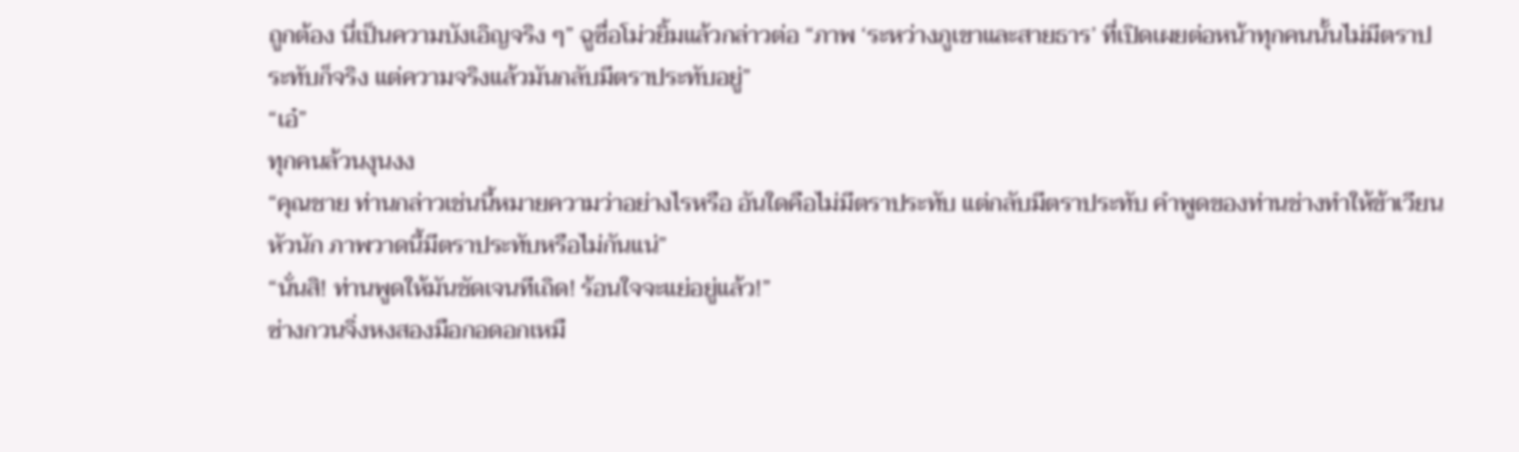ถูกต้อง นี่เป็นความบังเอิญจริง ๆ” ฉูซื่อโม่วยิ้มแล้วกล่าวต่อ “ภาพ ‘ระหว่างภูเขาและสายธาร’ ที่เปิดเผยต่อหน้าทุกคนนั้นไม่มีตราประทับก็จริง แต่ความจริงแล้วมันกลับมีตราประทับอยู่”
“เอ๋”
ทุกคนล้วนงุนงง
“คุณชาย ท่านกล่าวเช่นนี้หมายความว่าอย่างไรหรือ อันใดคือไม่มีตราประทับ แต่กลับมีตราประทับ คำพูดของท่านช่างทำให้ข้าเวียนหัวนัก ภาพวาดนี้มีตราประทับหรือไม่กันแน่”
“นั่นสิ! ท่านพูดให้มันชัดเจนทีเถิด! ร้อนใจจะแย่อยู่แล้ว!”
ซ่างกวนจิ่งหงสองมือกอดอกเหมื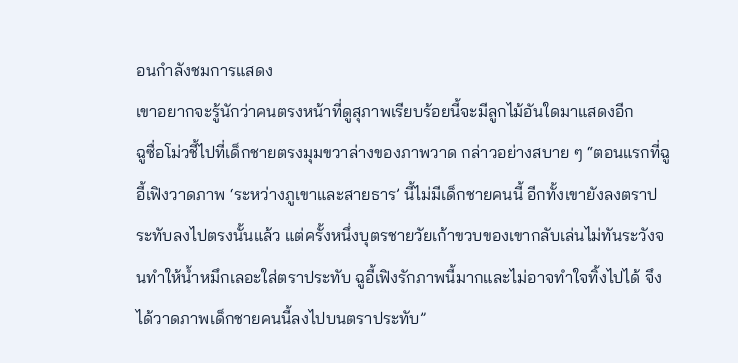อนกำลังชมการแสดง
เขาอยากจะรู้นักว่าคนตรงหน้าที่ดูสุภาพเรียบร้อยนี้จะมีลูกไม้อันใดมาแสดงอีก
ฉูซื่อโม่วชี้ไปที่เด็กชายตรงมุมขวาล่างของภาพวาด กล่าวอย่างสบาย ๆ “ตอนแรกที่ฉูอี้เฟิงวาดภาพ ‘ระหว่างภูเขาและสายธาร’ นี้ไม่มีเด็กชายคนนี้ อีกทั้งเขายังลงตราประทับลงไปตรงนั้นแล้ว แต่ครั้งหนึ่งบุตรชายวัยเก้าขวบของเขากลับเล่นไม่ทันระวังจนทำให้น้ำหมึกเลอะใส่ตราประทับ ฉูอี้เฟิงรักภาพนี้มากและไม่อาจทำใจทิ้งไปได้ จึงได้วาดภาพเด็กชายคนนี้ลงไปบนตราประทับ”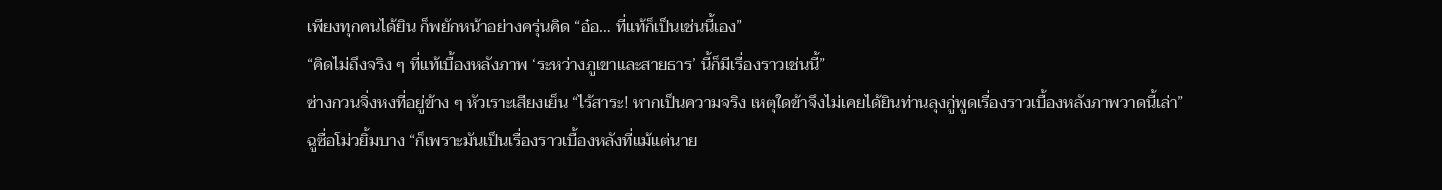เพียงทุกคนได้ยิน ก็พยักหน้าอย่างครุ่นคิด “อ๋อ… ที่แท้ก็เป็นเช่นนี้เอง”
“คิดไม่ถึงจริง ๆ ที่แท้เบื้องหลังภาพ ‘ระหว่างภูเขาและสายธาร’ นี้ก็มีเรื่องราวเช่นนี้”
ซ่างกวนจิ่งหงที่อยู่ข้าง ๆ หัวเราะเสียงเย็น “ไร้สาระ! หากเป็นความจริง เหตุใดข้าจึงไม่เคยได้ยินท่านลุงกู่พูดเรื่องราวเบื้องหลังภาพวาดนี้เล่า”
ฉูซื่อโม่วยิ้มบาง “ก็เพราะมันเป็นเรื่องราวเบื้องหลังที่แม้แต่นาย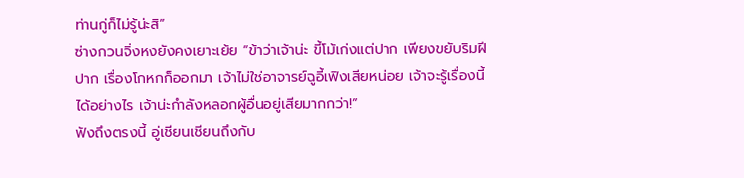ท่านกู่ก็ไม่รู้น่ะสิ”
ซ่างกวนจิ่งหงยังคงเยาะเย้ย “ข้าว่าเจ้าน่ะ ขี้โม้เก่งแต่ปาก เพียงขยับริมฝีปาก เรื่องโกหกก็ออกมา เจ้าไม่ใช่อาจารย์ฉูอี้เฟิงเสียหน่อย เจ้าจะรู้เรื่องนี้ได้อย่างไร เจ้าน่ะกำลังหลอกผู้อื่นอยู่เสียมากกว่า!”
ฟังถึงตรงนี้ อู่เชียนเชียนถึงกับ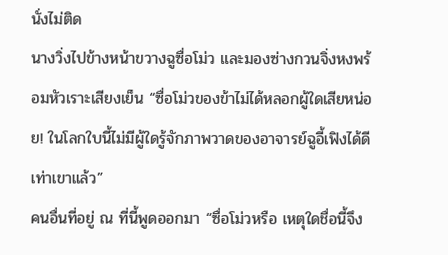นั่งไม่ติด
นางวิ่งไปข้างหน้าขวางฉูซื่อโม่ว และมองซ่างกวนจิ่งหงพร้อมหัวเราะเสียงเย็น “ซื่อโม่วของข้าไม่ได้หลอกผู้ใดเสียหน่อย! ในโลกใบนี้ไม่มีผู้ใดรู้จักภาพวาดของอาจารย์ฉูอี้เฟิงได้ดีเท่าเขาแล้ว”
คนอื่นที่อยู่ ณ ที่นี้พูดออกมา “ซื่อโม่วหรือ เหตุใดชื่อนี้จึง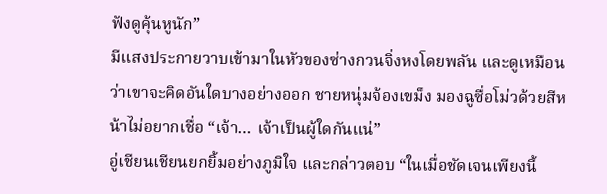ฟังดูคุ้นหูนัก”
มีแสงประกายวาบเข้ามาในหัวของซ่างกวนจิ่งหงโดยพลัน และดูเหมือนว่าเขาจะคิดอันใดบางอย่างออก ชายหนุ่มจ้องเขม็ง มองฉูซื่อโม่วด้วยสีหน้าไม่อยากเชื่อ “เจ้า… เจ้าเป็นผู้ใดกันแน่”
อู่เชียนเชียนยกยิ้มอย่างภูมิใจ และกล่าวตอบ “ในเมื่อชัดเจนเพียงนี้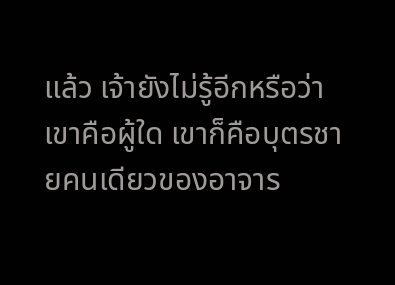แล้ว เจ้ายังไม่รู้อีกหรือว่าเขาคือผู้ใด เขาก็คือบุตรชายคนเดียวของอาจาร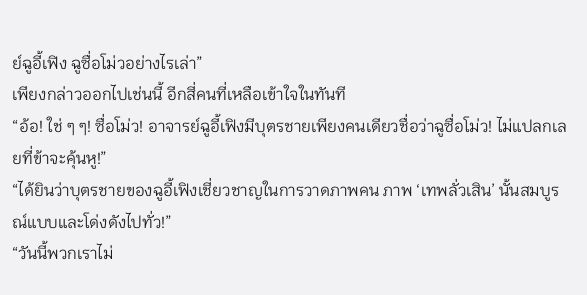ย์ฉูอี้เฟิง ฉูซื่อโม่วอย่างไรเล่า”
เพียงกล่าวออกไปเช่นนี้ อีกสี่คนที่เหลือเข้าใจในทันที
“อ้อ! ใช่ ๆ ๆ! ซื่อโม่ว! อาจารย์ฉูอี้เฟิงมีบุตรชายเพียงคนเดียวชื่อว่าฉูซื่อโม่ว! ไม่แปลกเลยที่ข้าจะคุ้นหู!”
“ได้ยินว่าบุตรชายของฉูอี้เฟิงเชี่ยวชาญในการวาดภาพคน ภาพ ‘เทพลั่วเสิน’ นั้นสมบูรณ์แบบและโด่งดังไปทั่ว!”
“วันนี้พวกเราไม่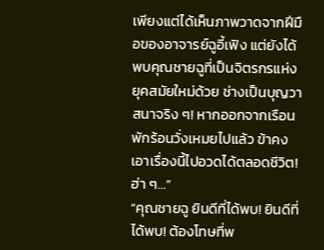เพียงแต่ได้เห็นภาพวาดจากฝีมือของอาจารย์ฉูอี้เฟิง แต่ยังได้พบคุณชายฉูที่เป็นจิตรกรแห่งยุคสมัยใหม่ด้วย ช่างเป็นบุญวาสนาจริง ๆ! หากออกจากเรือนพักร้อนวั่งเหมยไปแล้ว ข้าคงเอาเรื่องนี้ไปอวดได้ตลอดชีวิต! ฮ่า ๆ…”
“คุณชายฉู ยินดีที่ได้พบ! ยินดีที่ได้พบ! ต้องโทษที่พ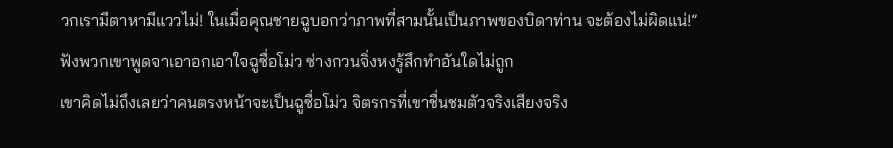วกเรามีตาหามีแววไม่! ในเมื่อคุณชายฉูบอกว่าภาพที่สามนั้นเป็นภาพของบิดาท่าน จะต้องไม่ผิดแน่!”
ฟังพวกเขาพูดจาเอาอกเอาใจฉูซื่อโม่ว ซ่างกวนจิ่งหงรู้สึกทำอันใดไม่ถูก
เขาคิดไม่ถึงเลยว่าคนตรงหน้าจะเป็นฉูซื่อโม่ว จิตรกรที่เขาชื่นชมตัวจริงเสียงจริง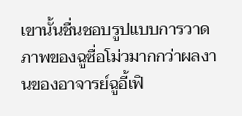เขานั้นชื่นชอบรูปแบบการวาดภาพของฉูซื่อโม่วมากกว่าผลงานของอาจารย์ฉูอี้เฟิ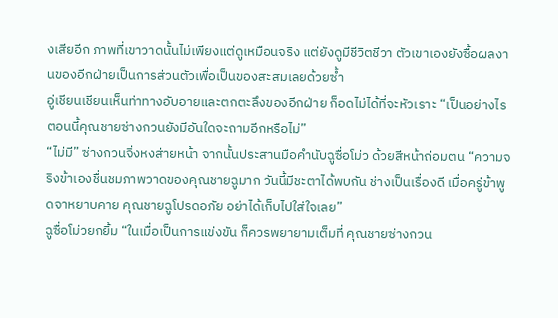งเสียอีก ภาพที่เขาวาดนั้นไม่เพียงแต่ดูเหมือนจริง แต่ยังดูมีชีวิตชีวา ตัวเขาเองยังซื้อผลงานของอีกฝ่ายเป็นการส่วนตัวเพื่อเป็นของสะสมเลยด้วยซ้ำ
อู่เชียนเชียนเห็นท่าทางอับอายและตกตะลึงของอีกฝ่าย ก็อดไม่ได้ที่จะหัวเราะ “เป็นอย่างไร ตอนนี้คุณชายซ่างกวนยังมีอันใดจะถามอีกหรือไม่”
“ไม่มี” ซ่างกวนจิ่งหงส่ายหน้า จากนั้นประสานมือคำนับฉูซื่อโม่ว ด้วยสีหน้าถ่อมตน “ความจริงข้าเองชื่นชมภาพวาดของคุณชายฉูมาก วันนี้มีชะตาได้พบกัน ช่างเป็นเรื่องดี เมื่อครู่ข้าพูดจาหยาบคาย คุณชายฉูโปรดอภัย อย่าได้เก็บไปใส่ใจเลย”
ฉูซื่อโม่วยกยิ้ม “ในเมื่อเป็นการแข่งขัน ก็ควรพยายามเต็มที่ คุณชายซ่างกวน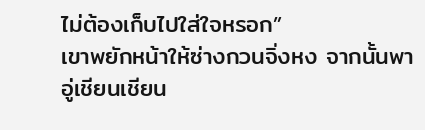ไม่ต้องเก็บไปใส่ใจหรอก”
เขาพยักหน้าให้ซ่างกวนจิ่งหง จากนั้นพาอู่เชียนเชียน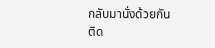กลับมานั่งด้วยกัน
ติด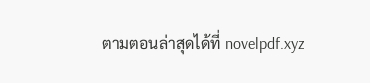ตามตอนล่าสุดได้ที่ novelpdf.xyz